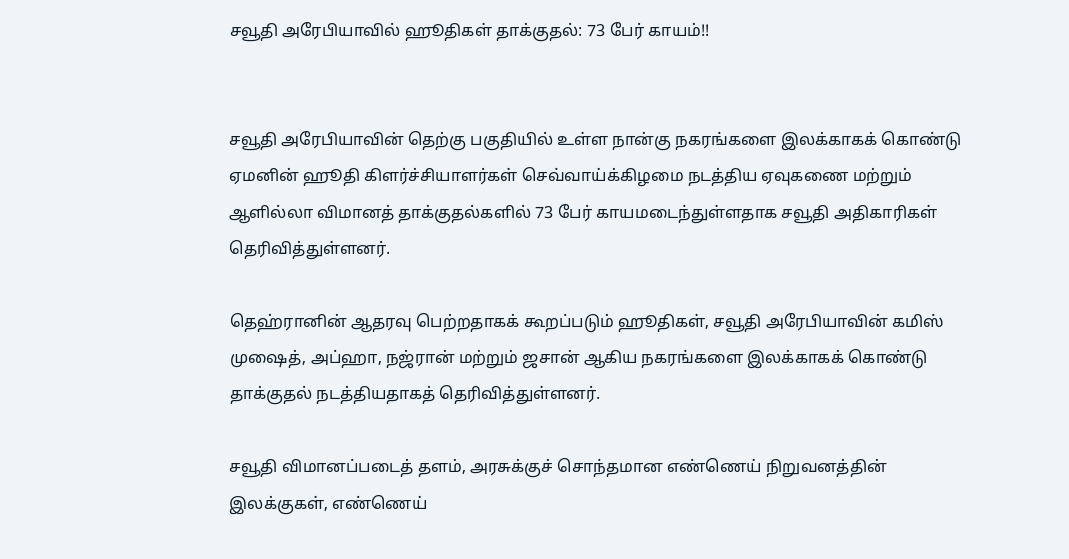சவூதி அரேபியாவில் ஹூதிகள் தாக்குதல்: 73 பேர் காயம்!!


சவூதி அரேபியாவின் தெற்கு பகுதியில் உள்ள நான்கு நகரங்களை இலக்காகக் கொண்டு ஏமனின் ஹூதி கிளர்ச்சியாளர்கள் செவ்வாய்க்கிழமை நடத்திய ஏவுகணை மற்றும் ஆளில்லா விமானத் தாக்குதல்களில் 73 பேர் காயமடைந்துள்ளதாக சவூதி அதிகாரிகள் தெரிவித்துள்ளனர்.

தெஹ்ரானின் ஆதரவு பெற்றதாகக் கூறப்படும் ஹூதிகள், சவூதி அரேபியாவின் கமிஸ் முஷைத், அப்ஹா, நஜ்ரான் மற்றும் ஜசான் ஆகிய நகரங்களை இலக்காகக் கொண்டு தாக்குதல் நடத்தியதாகத் தெரிவித்துள்ளனர்.

சவூதி விமானப்படைத் தளம், அரசுக்குச் சொந்தமான எண்ணெய் நிறுவனத்தின் இலக்குகள், எண்ணெய்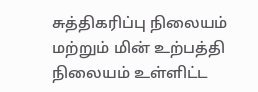சுத்திகரிப்பு நிலையம் மற்றும் மின் உற்பத்தி நிலையம் உள்ளிட்ட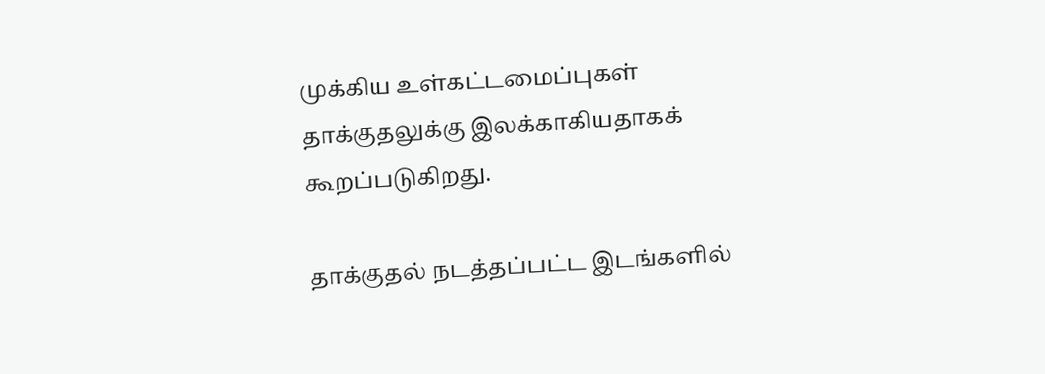முக்கிய உள்கட்டமைப்புகள் தாக்குதலுக்கு இலக்காகியதாகக் கூறப்படுகிறது.

தாக்குதல் நடத்தப்பட்ட இடங்களில்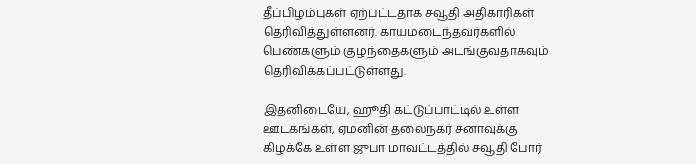தீப்பிழம்புகள் ஏற்பட்டதாக சவூதி அதிகாரிகள் தெரிவித்துள்ளனர். காயமடைந்தவர்களில் பெண்களும் குழந்தைகளும் அடங்குவதாகவும் தெரிவிக்கப்பட்டுள்ளது.

இதனிடையே, ஹூதி கட்டுப்பாட்டில் உள்ள ஊடகங்கள், ஏமனின் தலைநகர் சனாவுக்கு கிழக்கே உள்ள ஜுபா மாவட்டத்தில் சவூதி போர்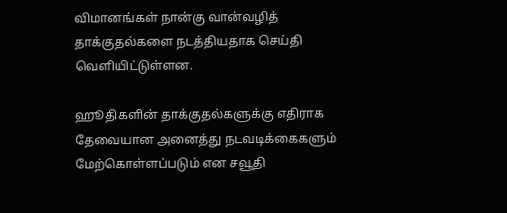விமானங்கள் நான்கு வான்வழித் தாக்குதல்களை நடத்தியதாக செய்தி வெளியிட்டுள்ளன.

ஹூதிகளின் தாக்குதல்களுக்கு எதிராக தேவையான அனைத்து நடவடிக்கைகளும் மேற்கொள்ளப்படும் என சவூதி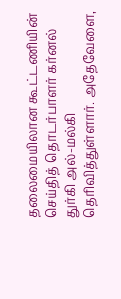தலைமையிலான கூட்டணியின் செய்தித் தொடர்பாளர் கர்னல் துர்கி அல்-மல்கி தெரிவித்துள்ளார். அதேவேளை,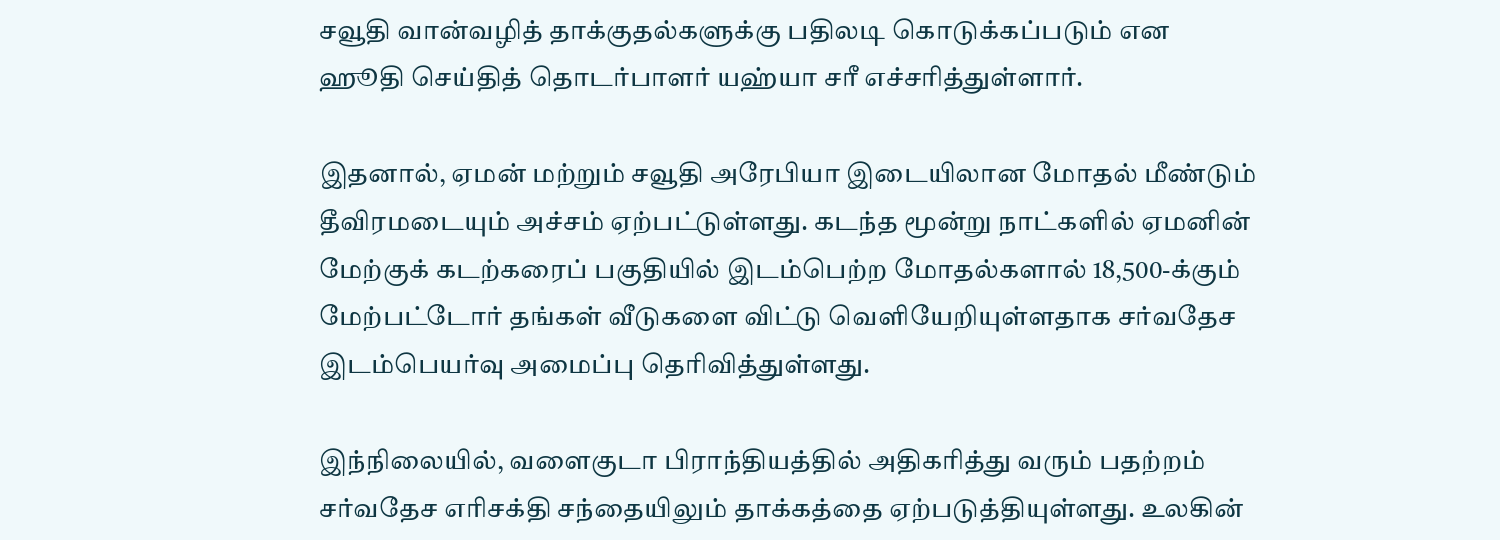சவூதி வான்வழித் தாக்குதல்களுக்கு பதிலடி கொடுக்கப்படும் என ஹூதி செய்தித் தொடர்பாளர் யஹ்யா சரீ எச்சரித்துள்ளார்.

இதனால், ஏமன் மற்றும் சவூதி அரேபியா இடையிலான மோதல் மீண்டும் தீவிரமடையும் அச்சம் ஏற்பட்டுள்ளது. கடந்த மூன்று நாட்களில் ஏமனின் மேற்குக் கடற்கரைப் பகுதியில் இடம்பெற்ற மோதல்களால் 18,500-க்கும் மேற்பட்டோர் தங்கள் வீடுகளை விட்டு வெளியேறியுள்ளதாக சர்வதேச இடம்பெயர்வு அமைப்பு தெரிவித்துள்ளது.

இந்நிலையில், வளைகுடா பிராந்தியத்தில் அதிகரித்து வரும் பதற்றம் சர்வதேச எரிசக்தி சந்தையிலும் தாக்கத்தை ஏற்படுத்தியுள்ளது. உலகின்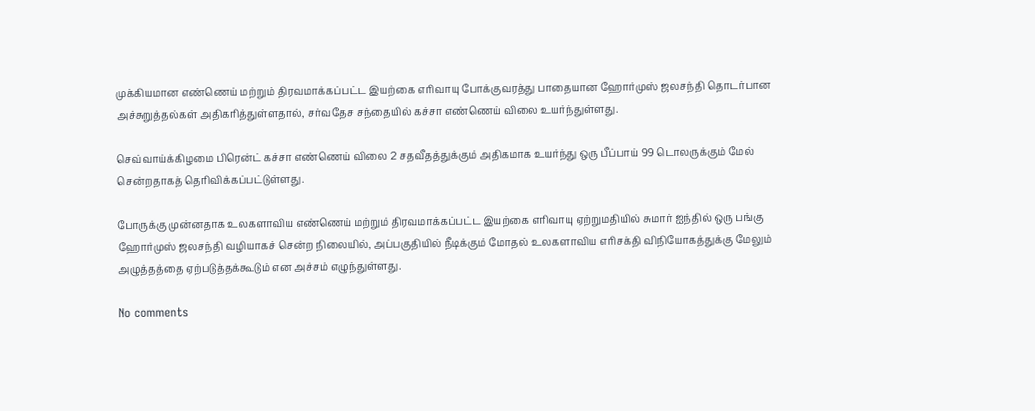முக்கியமான எண்ணெய் மற்றும் திரவமாக்கப்பட்ட இயற்கை எரிவாயு போக்குவரத்து பாதையான ஹோர்முஸ் ஜலசந்தி தொடர்பான அச்சுறுத்தல்கள் அதிகரித்துள்ளதால், சர்வதேச சந்தையில் கச்சா எண்ணெய் விலை உயர்ந்துள்ளது.

செவ்வாய்க்கிழமை பிரென்ட் கச்சா எண்ணெய் விலை 2 சதவீதத்துக்கும் அதிகமாக உயர்ந்து ஒரு பீப்பாய் 99 டொலருக்கும் மேல் சென்றதாகத் தெரிவிக்கப்பட்டுள்ளது.

போருக்கு முன்னதாக உலகளாவிய எண்ணெய் மற்றும் திரவமாக்கப்பட்ட இயற்கை எரிவாயு ஏற்றுமதியில் சுமார் ஐந்தில் ஒரு பங்கு ஹோர்முஸ் ஜலசந்தி வழியாகச் சென்ற நிலையில், அப்பகுதியில் நீடிக்கும் மோதல் உலகளாவிய எரிசக்தி விநியோகத்துக்கு மேலும் அழுத்தத்தை ஏற்படுத்தக்கூடும் என அச்சம் எழுந்துள்ளது.

No comments